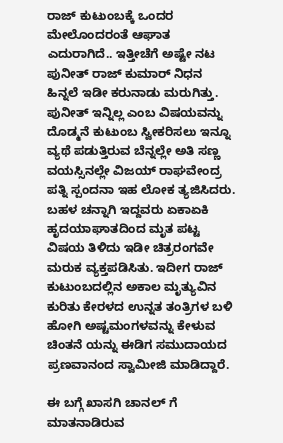ರಾಜ್ ಕುಟುಂಬಕ್ಕೆ ಒಂದರ ಮೇಲೊಂದರಂತೆ ಆಘಾತ ಎದುರಾಗಿದೆ.. ಇತ್ತೀಚೆಗೆ ಅಷ್ಟೇ ನಟ ಪುನೀತ್ ರಾಜ್ ಕುಮಾರ್ ನಿಧನ ಹಿನ್ನಲೆ ಇಡೀ ಕರುನಾಡು ಮರುಗಿತ್ತು. ಪುನೀತ್ ಇನ್ನಿಲ್ಲ ಎಂಬ ವಿಷಯವನ್ನು ದೊಡ್ಮನೆ ಕುಟುಂಬ ಸ್ವೀಕರಿಸಲು ಇನ್ನೂ ವ್ಯಥೆ ಪಡುತ್ತಿರುವ ಬೆನ್ನಲ್ಲೇ ಅತಿ ಸಣ್ಣ ವಯಸ್ಸಿನಲ್ಲೇ ವಿಜಯ್ ರಾಘವೇಂದ್ರ ಪತ್ನಿ ಸ್ಪಂದನಾ ಇಹ ಲೋಕ ತ್ಯಜಿಸಿದರು. ಬಹಳ ಚನ್ನಾಗಿ ಇದ್ದವರು ಏಕಾಏಕಿ ಹೃದಯಾಘಾತದಿಂದ ಮೃತ ಪಟ್ಟ ವಿಷಯ ತಿಳಿದು ಇಡೀ ಚಿತ್ರರಂಗವೇ ಮರುಕ ವ್ಯಕ್ತಪಡಿಸಿತು. ಇದೀಗ ರಾಜ್ ಕುಟುಂಬದಲ್ಲಿನ ಅಕಾಲ ಮೃತ್ಯುವಿನ ಕುರಿತು ಕೇರಳದ ಉನ್ನತ ತಂತ್ರಿಗಳ ಬಳಿ ಹೋಗಿ ಅಷ್ಟಮಂಗಳವನ್ನು ಕೇಳುವ ಚಿಂತನೆ ಯನ್ನು ಈಡಿಗ ಸಮುದಾಯದ ಪ್ರಣವಾನಂದ ಸ್ವಾಮೀಜಿ ಮಾಡಿದ್ದಾರೆ.

ಈ ಬಗ್ಗೆ ಖಾಸಗಿ ಚಾನಲ್ ಗೆ ಮಾತನಾಡಿರುವ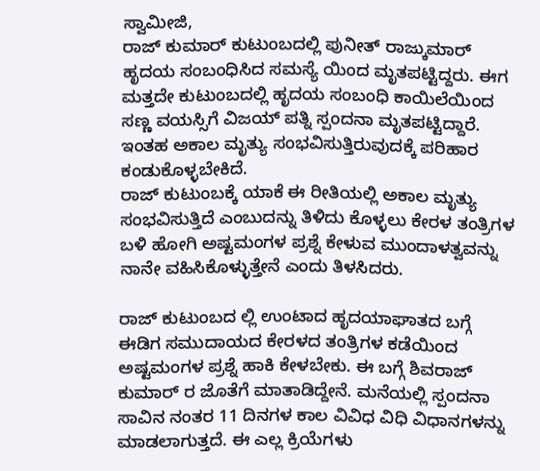ಸ್ವಾಮೀಜಿ,
ರಾಜ್ ಕುಮಾರ್ ಕುಟುಂಬದಲ್ಲಿ ಪುನೀತ್ ರಾಜ್ಕುಮಾರ್ ಹೃದಯ ಸಂಬಂಧಿಸಿದ ಸಮಸ್ಯೆ ಯಿಂದ ಮೃತಪಟ್ಟಿದ್ದರು. ಈಗ ಮತ್ತದೇ ಕುಟುಂಬದಲ್ಲಿ ಹೃದಯ ಸಂಬಂಧಿ ಕಾಯಿಲೆಯಿಂದ ಸಣ್ಣ ವಯಸ್ಸಿಗೆ ವಿಜಯ್ ಪತ್ನಿ ಸ್ಪಂದನಾ ಮೃತಪಟ್ಟಿದ್ದಾರೆ. ಇಂತಹ ಅಕಾಲ ಮೃತ್ಯು ಸಂಭವಿಸುತ್ತಿರುವುದಕ್ಕೆ ಪರಿಹಾರ ಕಂಡುಕೊಳ್ಳಬೇಕಿದೆ.
ರಾಜ್ ಕುಟುಂಬಕ್ಕೆ ಯಾಕೆ ಈ ರೀತಿಯಲ್ಲಿ ಅಕಾಲ ಮೃತ್ಯು ಸಂಭವಿಸುತ್ತಿದೆ ಎಂಬುದನ್ನು ತಿಳಿದು ಕೊಳ್ಳಲು ಕೇರಳ ತಂತ್ರಿಗಳ ಬಳಿ ಹೋಗಿ ಅಷ್ಟಮಂಗಳ ಪ್ರಶ್ನೆ ಕೇಳುವ ಮುಂದಾಳತ್ವವನ್ನು ನಾನೇ ವಹಿಸಿಕೊಳ್ಳುತ್ತೇನೆ ಎಂದು ತಿಳಸಿದರು.

ರಾಜ್ ಕುಟುಂಬದ ಲ್ಲಿ ಉಂಟಾದ ಹೃದಯಾಘಾತದ ಬಗ್ಗೆ
ಈಡಿಗ ಸಮುದಾಯದ ಕೇರಳದ ತಂತ್ರಿಗಳ ಕಡೆಯಿಂದ ಅಷ್ಟಮಂಗಳ ಪ್ರಶ್ನೆ ಹಾಕಿ ಕೇಳಬೇಕು. ಈ ಬಗ್ಗೆ ಶಿವರಾಜ್ ಕುಮಾರ್ ರ ಜೊತೆಗೆ ಮಾತಾಡಿದ್ದೇನೆ. ಮನೆಯಲ್ಲಿ ಸ್ಪಂದನಾ ಸಾವಿನ ನಂತರ 11 ದಿನಗಳ ಕಾಲ ವಿವಿಧ ವಿಧಿ ವಿಧಾನಗಳನ್ನು ಮಾಡಲಾಗುತ್ತದೆ. ಈ ಎಲ್ಲ ಕ್ರಿಯೆಗಳು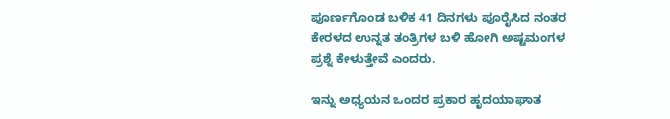ಪೂರ್ಣಗೊಂಡ ಬಳಿಕ 41 ದಿನಗಳು ಪೂರೈಸಿದ ನಂತರ ಕೇರಳದ ಉನ್ನತ ತಂತ್ರಿಗಳ ಬಳಿ ಹೋಗಿ ಅಷ್ಟಮಂಗಳ ಪ್ರಶ್ನೆ ಕೇಳುತ್ತೇವೆ ಎಂದರು.

ಇನ್ನು ಅಧ್ಯಯನ ಒಂದರ ಪ್ರಕಾರ ಹೃದಯಾಘಾತ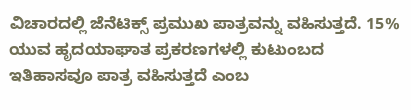ವಿಚಾರದಲ್ಲಿ ಜೆನೆಟಿಕ್ಸ್ ಪ್ರಮುಖ ಪಾತ್ರವನ್ನು ವಹಿಸುತ್ತದೆ. 15% ಯುವ ಹೃದಯಾಘಾತ ಪ್ರಕರಣಗಳಲ್ಲಿ ಕುಟುಂಬದ ಇತಿಹಾಸವೂ ಪಾತ್ರ ವಹಿಸುತ್ತದೆ ಎಂಬ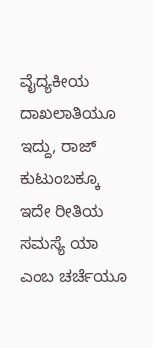ವೈದ್ಯಕೀಯ ದಾಖಲಾತಿಯೂ ಇದ್ದು, ರಾಜ್ ಕುಟುಂಬಕ್ಕೂ ಇದೇ ರೀತಿಯ ಸಮಸ್ಯೆ ಯಾ ಎಂಬ ಚರ್ಚೆಯೂ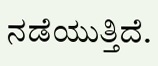ನಡೆಯುತ್ತಿದೆ.